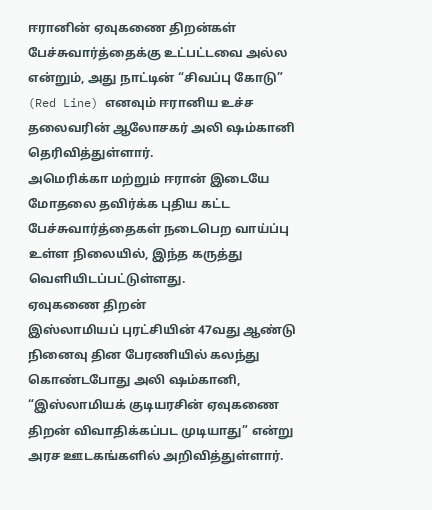ஈரானின் ஏவுகணை திறன்கள் பேச்சுவார்த்தைக்கு உட்பட்டவை அல்ல என்றும், அது நாட்டின் “சிவப்பு கோடு” (Red Line) எனவும் ஈரானிய உச்ச தலைவரின் ஆலோசகர் அலி ஷம்கானி தெரிவித்துள்ளார்.
அமெரிக்கா மற்றும் ஈரான் இடையே மோதலை தவிர்க்க புதிய கட்ட பேச்சுவார்த்தைகள் நடைபெற வாய்ப்பு உள்ள நிலையில், இந்த கருத்து வெளியிடப்பட்டுள்ளது.
ஏவுகணை திறன்
இஸ்லாமியப் புரட்சியின் 47வது ஆண்டு நினைவு தின பேரணியில் கலந்து கொண்டபோது அலி ஷம்கானி, “இஸ்லாமியக் குடியரசின் ஏவுகணை திறன் விவாதிக்கப்பட முடியாது” என்று அரச ஊடகங்களில் அறிவித்துள்ளார்.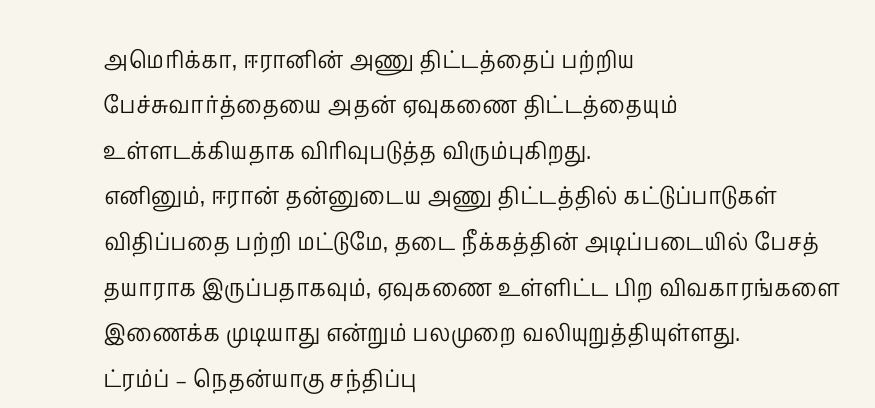அமெரிக்கா, ஈரானின் அணு திட்டத்தைப் பற்றிய பேச்சுவார்த்தையை அதன் ஏவுகணை திட்டத்தையும் உள்ளடக்கியதாக விரிவுபடுத்த விரும்புகிறது.
எனினும், ஈரான் தன்னுடைய அணு திட்டத்தில் கட்டுப்பாடுகள் விதிப்பதை பற்றி மட்டுமே, தடை நீக்கத்தின் அடிப்படையில் பேசத் தயாராக இருப்பதாகவும், ஏவுகணை உள்ளிட்ட பிற விவகாரங்களை இணைக்க முடியாது என்றும் பலமுறை வலியுறுத்தியுள்ளது.
ட்ரம்ப் – நெதன்யாகு சந்திப்பு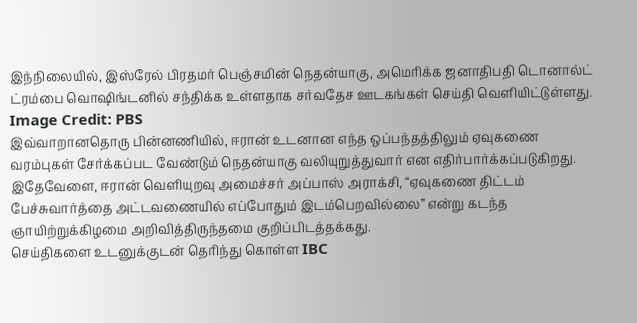இந்நிலையில், இஸ்ரேல் பிரதமர் பெஞ்சமின் நெதன்யாகு, அமெரிக்க ஜனாதிபதி டொனால்ட் ட்ரம்பை வொஷிங்டனில் சந்திக்க உள்ளதாக சர்வதேச ஊடகங்கள் செய்தி வெளியிட்டுள்ளது.
Image Credit: PBS
இவ்வாறானதொரு பின்னணியில், ஈரான் உடனான எந்த ஒப்பந்தத்திலும் ஏவுகணை வரம்புகள் சேர்க்கப்பட வேண்டும் நெதன்யாகு வலியுறுத்துவார் என எதிர்பார்க்கப்படுகிறது.
இதேவேளை, ஈரான் வெளியுறவு அமைச்சர் அப்பாஸ் அராக்சி, “ஏவுகணை திட்டம் பேச்சுவார்த்தை அட்டவணையில் எப்போதும் இடம்பெறவில்லை” என்று கடந்த ஞாயிற்றுக்கிழமை அறிவித்திருந்தமை குறிப்பிடத்தக்கது.
செய்திகளை உடனுக்குடன் தெரிந்து கொள்ள IBC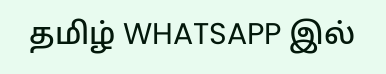தமிழ் WHATSAPP இல்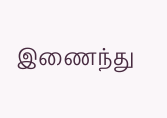இணைந்து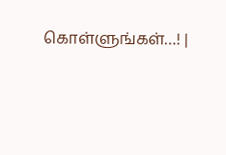கொள்ளுங்கள்…! |